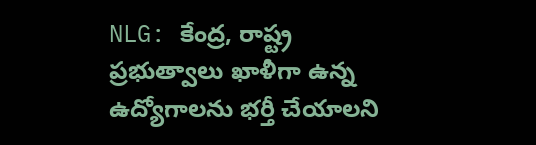NLG: కేంద్ర, రాష్ట్ర ప్రభుత్వాలు ఖాళీగా ఉన్న ఉద్యోగాలను భర్తీ చేయాలని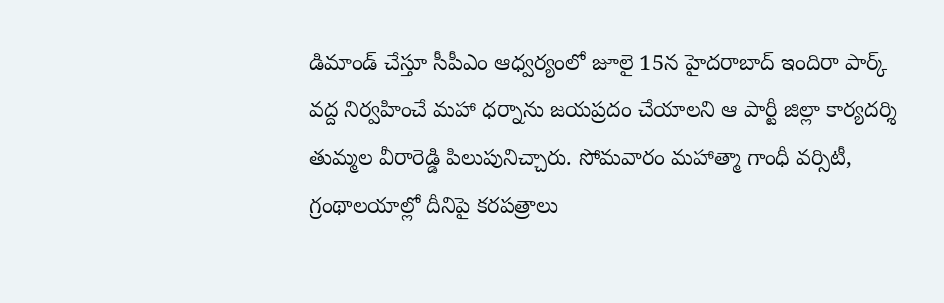డిమాండ్ చేస్తూ సీపీఎం ఆధ్వర్యంలో జూలై 15న హైదరాబాద్ ఇందిరా పార్క్ వద్ద నిర్వహించే మహా ధర్నాను జయప్రదం చేయాలని ఆ పార్టీ జిల్లా కార్యదర్శి తుమ్మల వీరారెడ్డి పిలుపునిచ్చారు. సోమవారం మహాత్మా గాంధీ వర్సిటీ, గ్రంథాలయాల్లో దీనిపై కరపత్రాలు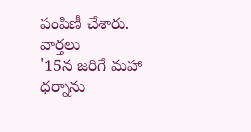పంపిణీ చేశారు.
వార్తలు
'15న జరిగే మహా ధర్నాను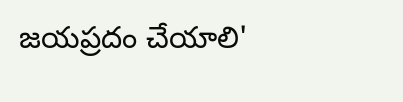జయప్రదం చేయాలి'